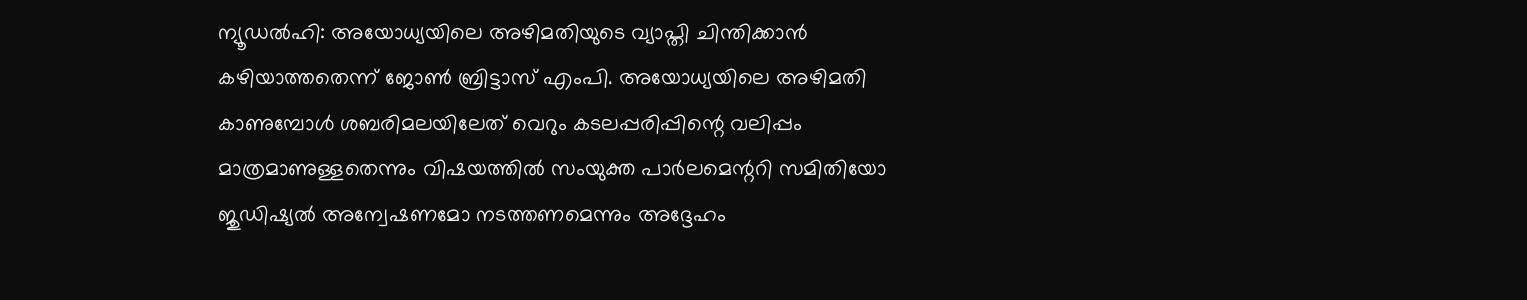ന്യൂഡൽഹി: അയോധ്യയിലെ അഴിമതിയുടെ വ്യാപ്തി ചിന്തിക്കാൻ കഴിയാത്തതെന്ന് ജോൺ ബ്രിട്ടാസ് എംപി. അയോധ്യയിലെ അഴിമതി കാണുമ്പോൾ ശബരിമലയിലേത് വെറും കടലപ്പരിപ്പിന്റെ വലിപ്പം മാത്രമാണുള്ളതെന്നും വിഷയത്തിൽ സംയുക്ത പാർലമെന്ററി സമിതിയോ ജുഡിഷ്യൽ അന്വേഷണമോ നടത്തണമെന്നും അദ്ദേഹം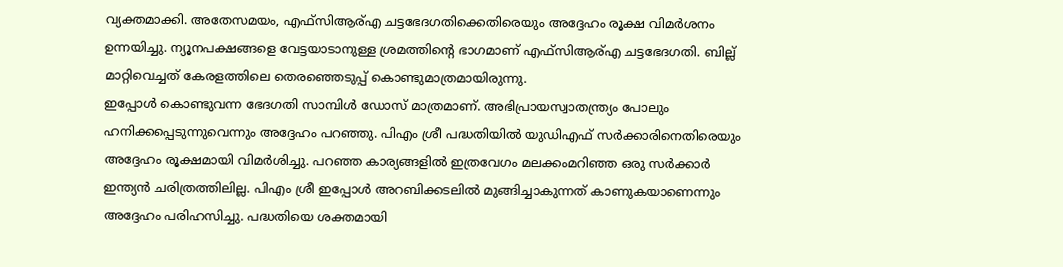വ്യക്തമാക്കി. അതേസമയം, എഫ്സിആര്എ ചട്ടഭേദഗതിക്കെതിരെയും അദ്ദേഹം രൂക്ഷ വിമർശനം ഉന്നയിച്ചു. ന്യൂനപക്ഷങ്ങളെ വേട്ടയാടാനുള്ള ശ്രമത്തിന്റെ ഭാഗമാണ് എഫ്സിആര്എ ചട്ടഭേദഗതി. ബില്ല് മാറ്റിവെച്ചത് കേരളത്തിലെ തെരഞ്ഞെടുപ്പ് കൊണ്ടുമാത്രമായിരുന്നു.
ഇപ്പോൾ കൊണ്ടുവന്ന ഭേദഗതി സാമ്പിൾ ഡോസ് മാത്രമാണ്. അഭിപ്രായസ്വാതന്ത്ര്യം പോലും ഹനിക്കപ്പെടുന്നുവെന്നും അദ്ദേഹം പറഞ്ഞു. പിഎം ശ്രീ പദ്ധതിയിൽ യുഡിഎഫ് സർക്കാരിനെതിരെയും അദ്ദേഹം രൂക്ഷമായി വിമർശിച്ചു. പറഞ്ഞ കാര്യങ്ങളിൽ ഇത്രവേഗം മലക്കംമറിഞ്ഞ ഒരു സർക്കാർ ഇന്ത്യൻ ചരിത്രത്തിലില്ല. പിഎം ശ്രീ ഇപ്പോൾ അറബിക്കടലിൽ മുങ്ങിച്ചാകുന്നത് കാണുകയാണെന്നും അദ്ദേഹം പരിഹസിച്ചു. പദ്ധതിയെ ശക്തമായി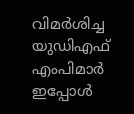വിമർശിച്ച യുഡിഎഫ് എംപിമാർ ഇപ്പോൾ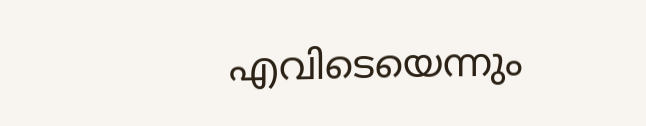എവിടെയെന്നും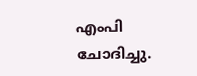എംപി ചോദിച്ചു.